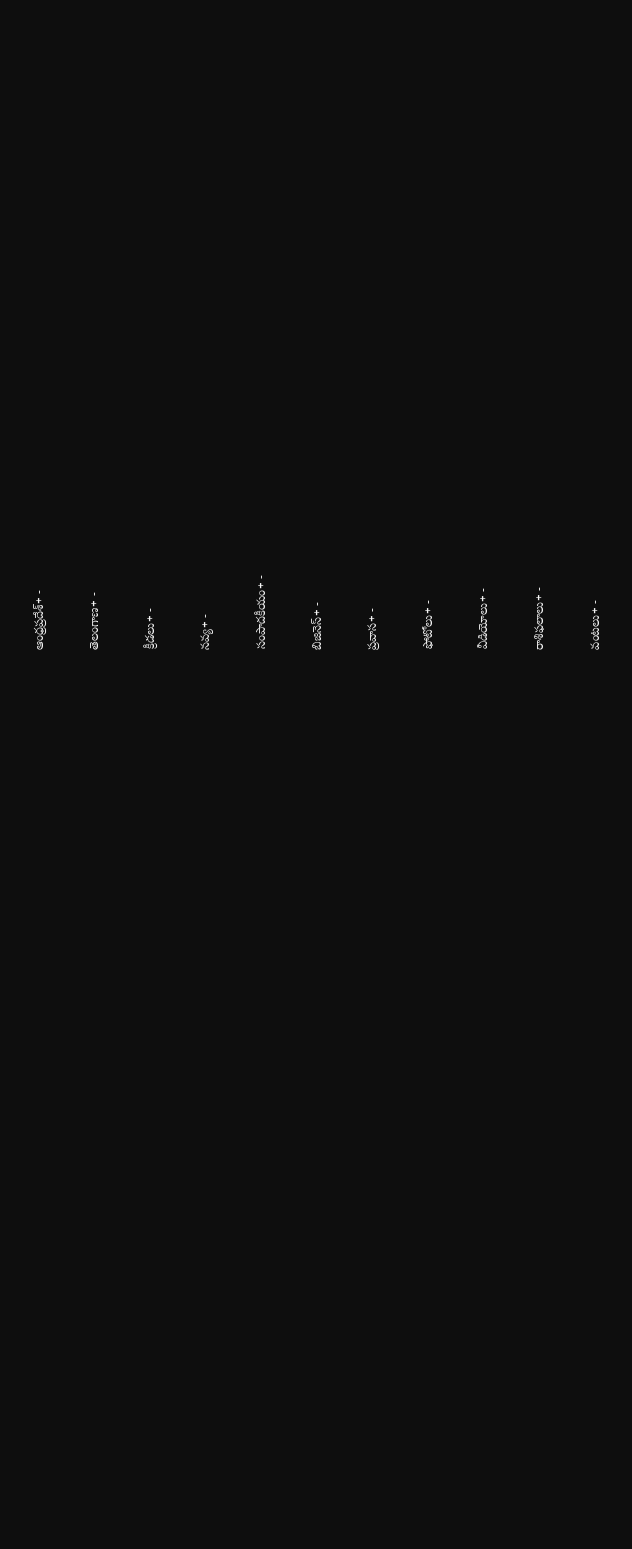ఆంధ్రప్రదేశ్+ -

తెలంగాణ+ -

క్రీడలు+ -

నవ్య+ -

సంపాదకీయం+ -

బిజినెస్+ -

ప్రవాస+ -

ఫోటోలు+ -

వీడియోలు+ -

రాశిఫలాలు+ -

వంటలు+ -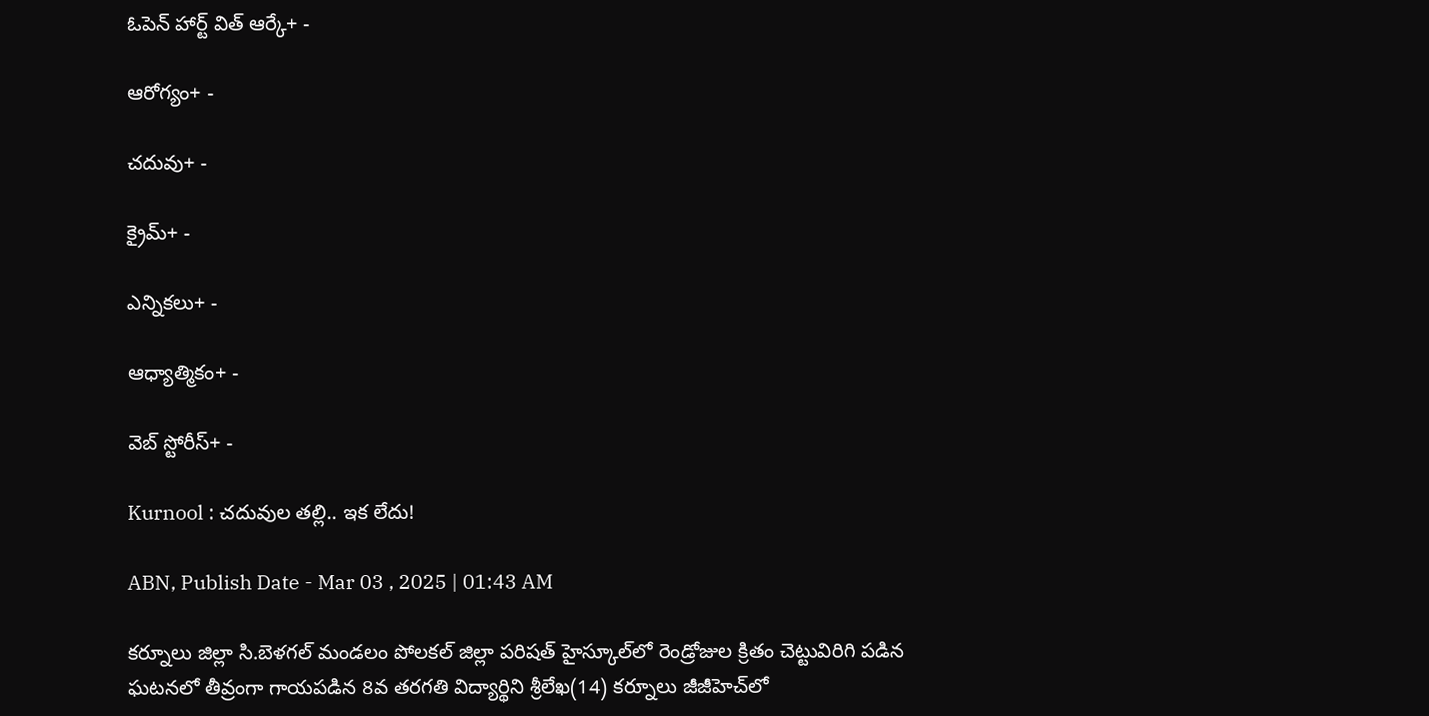ఓపెన్ హార్ట్ విత్ ఆర్కే+ -

ఆరోగ్యం+ -

చదువు+ -

క్రైమ్+ -

ఎన్నికలు+ -

ఆధ్యాత్మికం+ -

వెబ్ స్టోరీస్+ -

Kurnool : చదువుల తల్లి.. ఇక లేదు!

ABN, Publish Date - Mar 03 , 2025 | 01:43 AM

కర్నూలు జిల్లా సి.బెళగల్‌ మండలం పోలకల్‌ జిల్లా పరిషత్‌ హైస్కూల్‌లో రెండ్రోజుల క్రితం చెట్టువిరిగి పడిన ఘటనలో తీవ్రంగా గాయపడిన 8వ తరగతి విద్యార్థిని శ్రీలేఖ(14) కర్నూలు జీజీహెచ్‌లో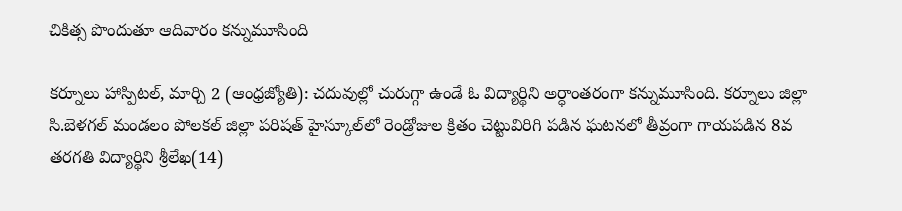చికిత్స పొందుతూ ఆదివారం కన్నుమూసింది

కర్నూలు హాస్పిటల్‌, మార్చి 2 (ఆంధ్రజ్యోతి): చదువుల్లో చురుగ్గా ఉండే ఓ విద్యార్థిని అర్ధాంతరంగా కన్నుమూసింది. కర్నూలు జిల్లా సి.బెళగల్‌ మండలం పోలకల్‌ జిల్లా పరిషత్‌ హైస్కూల్‌లో రెండ్రోజుల క్రితం చెట్టువిరిగి పడిన ఘటనలో తీవ్రంగా గాయపడిన 8వ తరగతి విద్యార్థిని శ్రీలేఖ(14)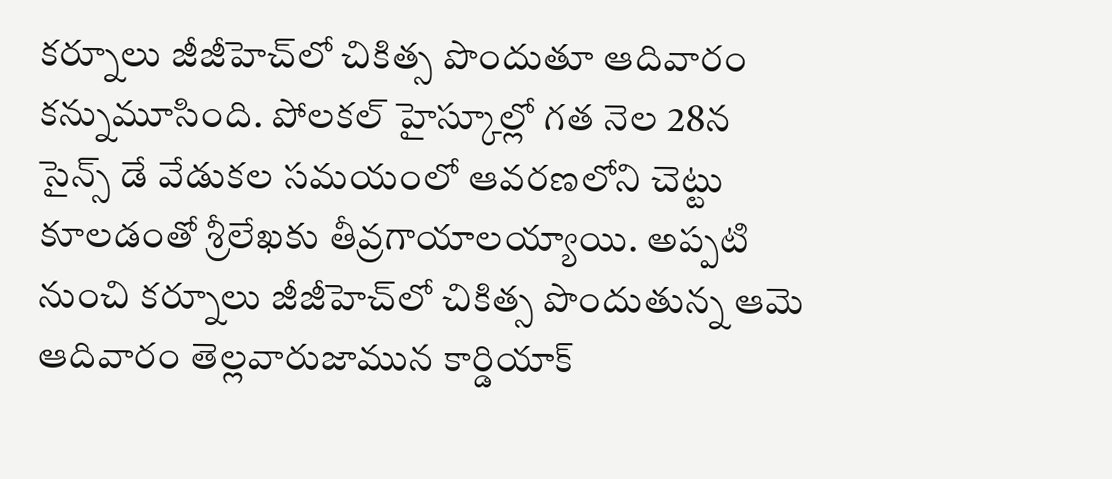కర్నూలు జీజీహెచ్‌లో చికిత్స పొందుతూ ఆదివారం కన్నుమూసింది. పోలకల్‌ హైస్కూల్లో గత నెల 28న సైన్స్‌ డే వేడుకల సమయంలో ఆవరణలోని చెట్టు కూలడంతో శ్రీలేఖకు తీవ్రగాయాలయ్యాయి. అప్పటి నుంచి కర్నూలు జీజీహెచ్‌లో చికిత్స పొందుతున్న ఆమె ఆదివారం తెల్లవారుజామున కార్డియాక్‌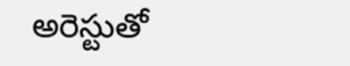అరెస్టుతో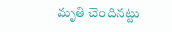మృతి చెందినట్టు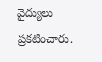వైద్యులు ప్రకటించారు.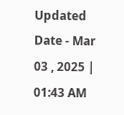Updated Date - Mar 03 , 2025 | 01:43 AM